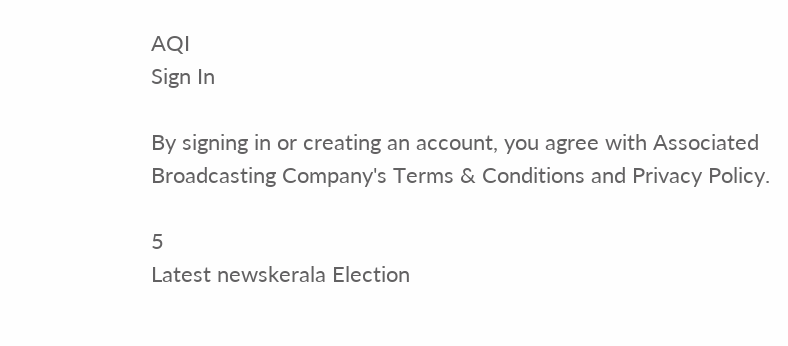AQI
Sign In

By signing in or creating an account, you agree with Associated Broadcasting Company's Terms & Conditions and Privacy Policy.

5
Latest newskerala Election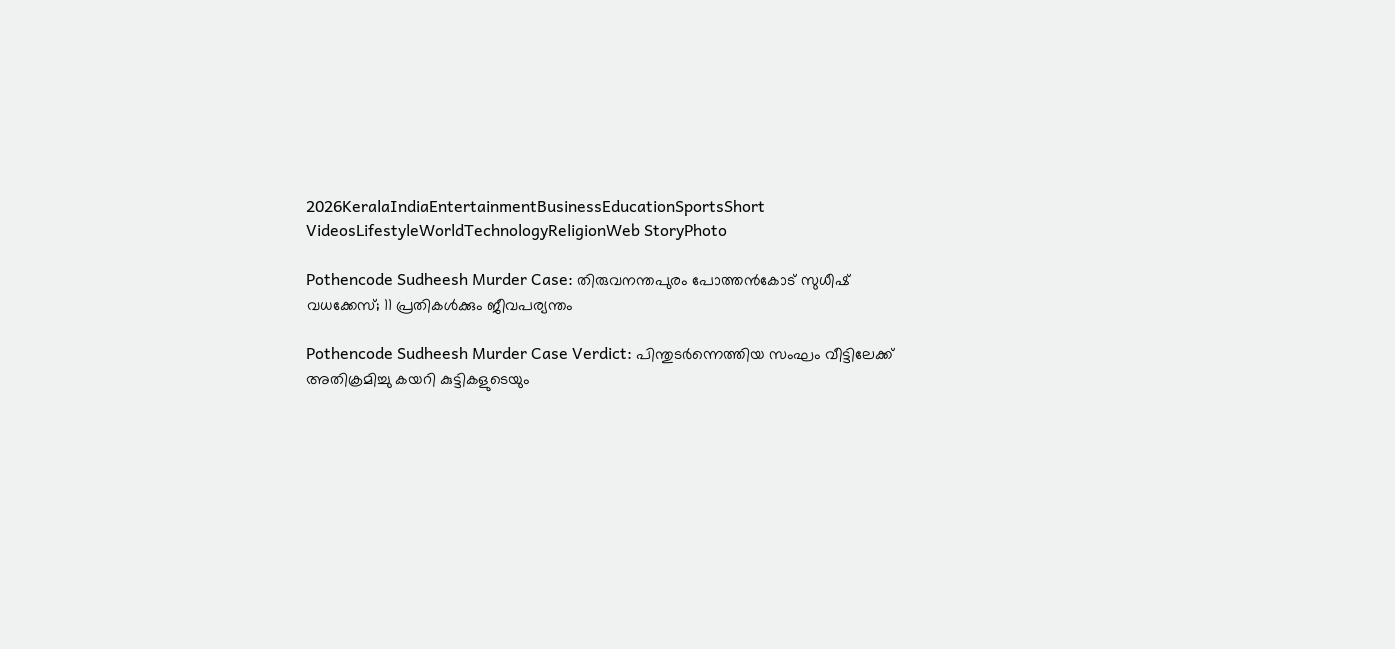2026KeralaIndiaEntertainmentBusinessEducationSportsShort VideosLifestyleWorldTechnologyReligionWeb StoryPhoto

Pothencode Sudheesh Murder Case: തിരുവനന്തപുരം പോത്തൻകോട് സുധീഷ് വധക്കേസ്; 11 പ്രതികൾക്കും ജീവപര്യന്തം

Pothencode Sudheesh Murder Case Verdict: പിന്തുടർന്നെത്തിയ സംഘം വീട്ടിലേക്ക് അതിക്രമിച്ചു കയറി കുട്ടികളുടെയും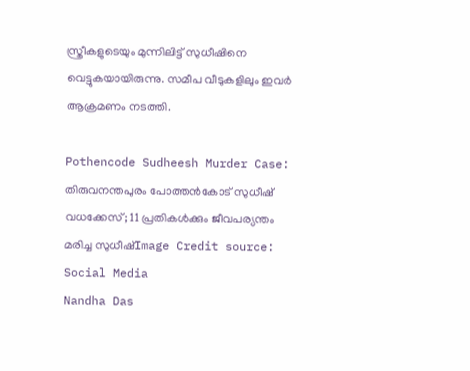സ്ത്രീകളുടെയും മുന്നിലിട്ട് സുധീഷിനെ വെട്ടുകയായിരുന്നു. സമീപ വീടുകളിലും ഇവർ ആക്രമണം നടത്തി.

Pothencode Sudheesh Murder Case: തിരുവനന്തപുരം പോത്തൻകോട് സുധീഷ് വധക്കേസ്; 11 പ്രതികൾക്കും ജീവപര്യന്തം
മരിച്ച സുധീഷ്Image Credit source: Social Media
Nandha Das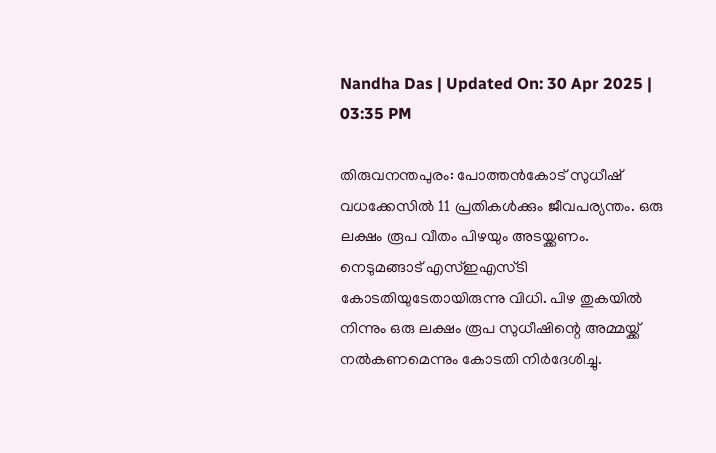Nandha Das | Updated On: 30 Apr 2025 | 03:35 PM

തിരുവനന്തപുരം: പോത്തൻകോട് സുധീഷ് വധക്കേസിൽ 11 പ്രതികൾക്കും ജീവപര്യന്തം. ഒരു ലക്ഷം രൂപ വീതം പിഴയും അടയ്ക്കണം. നെടുമങ്ങാട് എസ്ഇഎസ്ടി കോടതിയുടേതായിരുന്നു വിധി. പിഴ തുകയിൽ നിന്നും ഒരു ലക്ഷം രൂപ സുധീഷിന്റെ അമ്മയ്ക്ക് നൽകണമെന്നും കോടതി നിർദേശിച്ചു.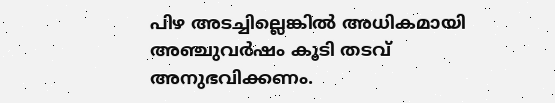പിഴ അടച്ചില്ലെങ്കിൽ അധികമായി അഞ്ചുവർഷം കൂടി തടവ് അനുഭവിക്കണം.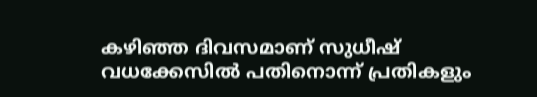കഴിഞ്ഞ ദിവസമാണ് സുധീഷ് വധക്കേസിൽ പതിനൊന്ന് പ്രതികളും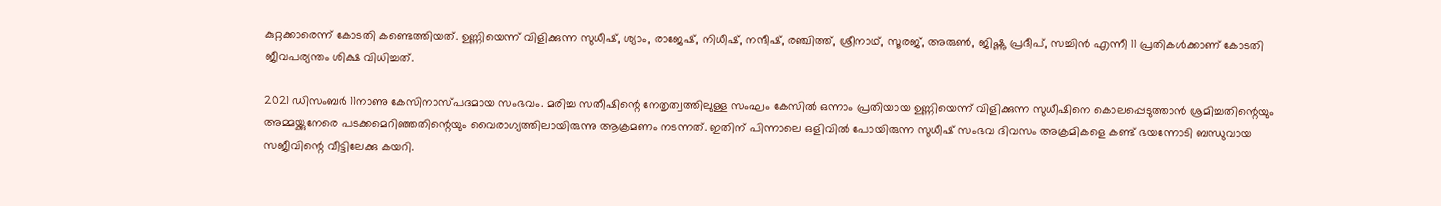കുറ്റക്കാരെന്ന് കോടതി കണ്ടെത്തിയത്. ഉണ്ണിയെന്ന് വിളിക്കുന്ന സുധീഷ്, ശ്യാം, രാജേഷ്, നിധീഷ്, നന്ദീഷ്, രഞ്ചിത്ത്, ശ്രീനാഥ്, സൂരജ്, അരുൺ, ജിഷ്ണു പ്രദീപ്, സച്ചിൻ എന്നീ 11 പ്രതികൾക്കാണ് കോടതി ജീവപര്യന്തം ശിക്ഷ വിധിച്ചത്.

2021 ഡിസംബർ 11നാണു കേസിനാസ്പദമായ സംഭവം. മരിച്ച സതീഷിന്റെ നേതൃത്വത്തിലുള്ള സംഘം കേസിൽ ഒന്നാം പ്രതിയായ ഉണ്ണിയെന്ന് വിളിക്കുന്ന സുധീഷിനെ കൊലപ്പെടുത്താൻ ശ്രമിച്ചതിന്റെയും അമ്മയ്ക്കുനേരെ പടക്കമെറിഞ്ഞതിന്റെയും വൈരാഗ്യത്തിലായിരുന്നു ആക്രമണം നടന്നത്. ഇതിന് പിന്നാലെ ഒളിവിൽ പോയിരുന്ന സുധീഷ് സംഭവ ദിവസം അക്രമികളെ കണ്ട് ഭയന്നോടി ബന്ധുവായ സജീവിന്റെ വീട്ടിലേക്കു കയറി.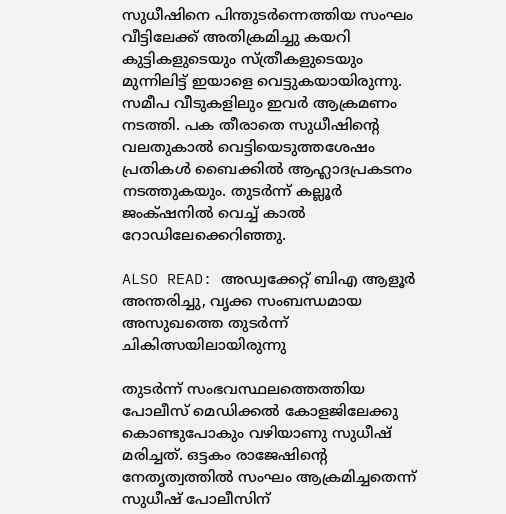സുധീഷിനെ പിന്തുടർന്നെത്തിയ സംഘം വീട്ടിലേക്ക് അതിക്രമിച്ചു കയറി കുട്ടികളുടെയും സ്ത്രീകളുടെയും മുന്നിലിട്ട് ഇയാളെ വെട്ടുകയായിരുന്നു. സമീപ വീടുകളിലും ഇവർ ആക്രമണം നടത്തി. പക തീരാതെ സുധീഷിന്റെ വലതുകാൽ വെട്ടിയെടുത്തശേഷം പ്രതികൾ ബൈക്കിൽ ആഹ്ലാദപ്രകടനം നടത്തുകയും. തുടർന്ന് കല്ലൂർ ജംക്‌ഷനിൽ വെച്ച് കാൽ റോഡിലേക്കെറിഞ്ഞു.

ALSO READ: അഡ്വക്കേറ്റ് ബിഎ ആളൂർ അന്തരിച്ചു, വൃക്ക സംബന്ധമായ അസുഖത്തെ തുടർന്ന് ചികിത്സയിലായിരുന്നു

തുടർന്ന് സംഭവസ്ഥലത്തെത്തിയ പോലീസ് മെഡിക്കൽ കോളജിലേക്കു കൊണ്ടുപോകും വഴിയാണു സുധീഷ് മരിച്ചത്. ഒട്ടകം രാജേഷിന്റെ നേതൃത്വത്തിൽ സംഘം ആക്രമിച്ചതെന്ന് സുധീഷ് പോലീസിന്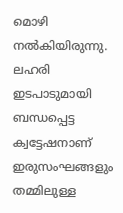മൊഴി നൽകിയിരുന്നു. ലഹരി ഇടപാടുമായി ബന്ധപ്പെട്ട ക്വട്ടേഷനാണ് ഇരുസംഘങ്ങളും തമ്മിലുള്ള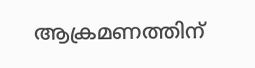ആക്രമണത്തിന്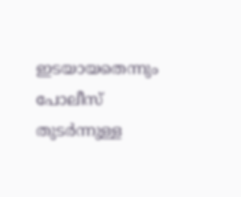ഇടയായതെന്നും പോലീസ് തുടർന്നുള്ള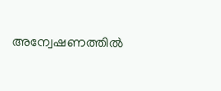അന്വേഷണത്തിൽ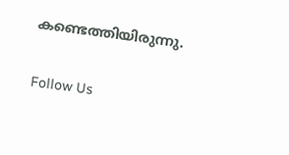കണ്ടെത്തിയിരുന്നു.

Follow Us